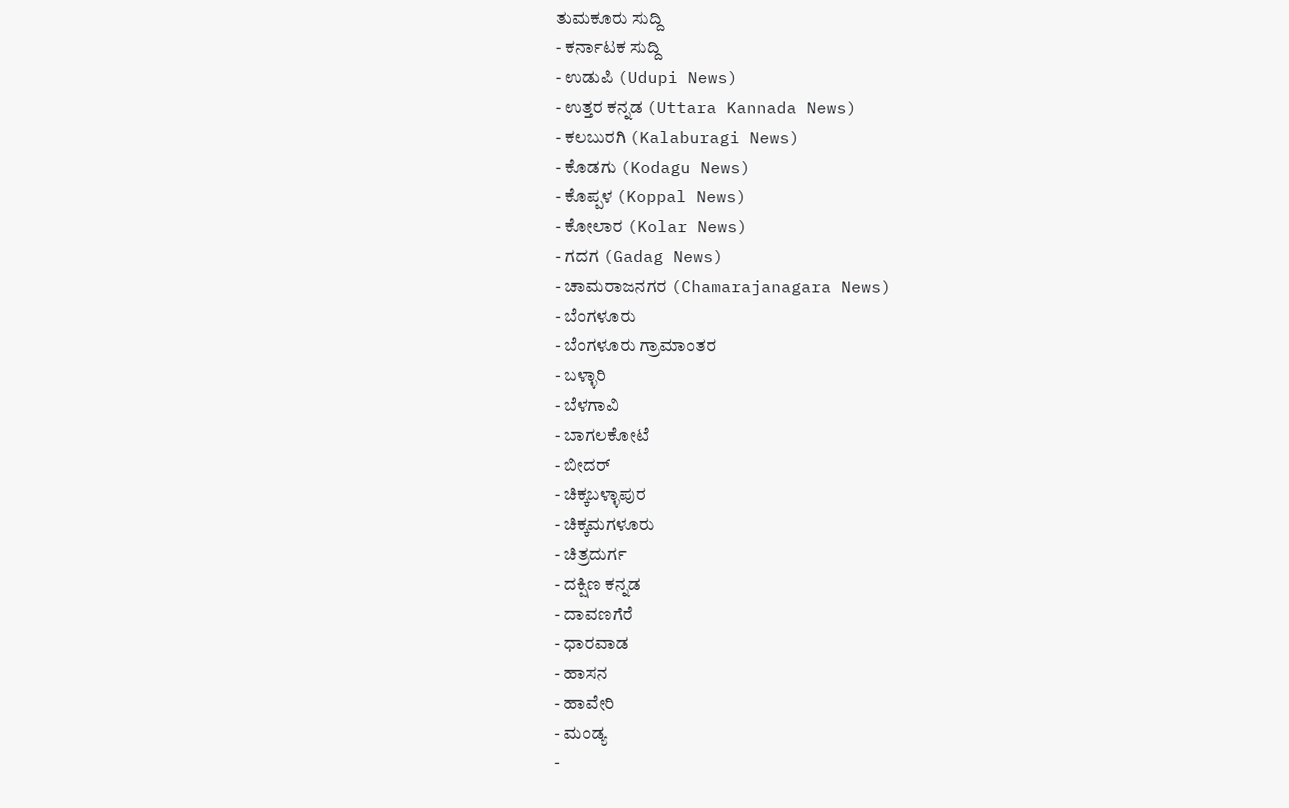ತುಮಕೂರು ಸುದ್ದಿ
- ಕರ್ನಾಟಕ ಸುದ್ದಿ
- ಉಡುಪಿ (Udupi News)
- ಉತ್ತರ ಕನ್ನಡ (Uttara Kannada News)
- ಕಲಬುರಗಿ (Kalaburagi News)
- ಕೊಡಗು (Kodagu News)
- ಕೊಪ್ಪಳ (Koppal News)
- ಕೋಲಾರ (Kolar News)
- ಗದಗ (Gadag News)
- ಚಾಮರಾಜನಗರ (Chamarajanagara News)
- ಬೆಂಗಳೂರು
- ಬೆಂಗಳೂರು ಗ್ರಾಮಾಂತರ
- ಬಳ್ಳಾರಿ
- ಬೆಳಗಾವಿ
- ಬಾಗಲಕೋಟೆ
- ಬೀದರ್
- ಚಿಕ್ಕಬಳ್ಳಾಪುರ
- ಚಿಕ್ಕಮಗಳೂರು
- ಚಿತ್ರದುರ್ಗ
- ದಕ್ಷಿಣ ಕನ್ನಡ
- ದಾವಣಗೆರೆ
- ಧಾರವಾಡ
- ಹಾಸನ
- ಹಾವೇರಿ
- ಮಂಡ್ಯ
-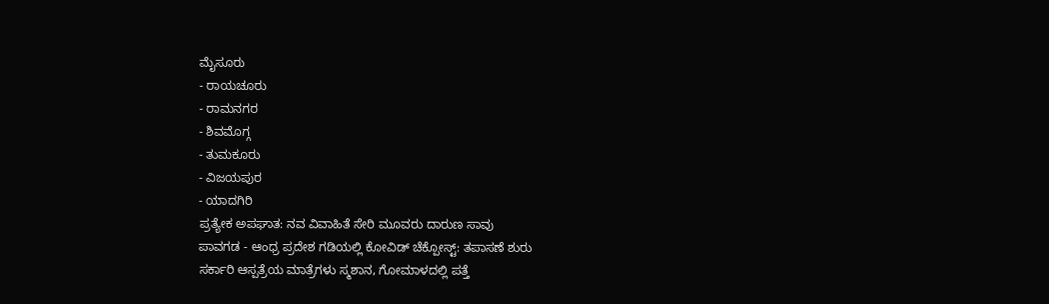ಮೈಸೂರು
- ರಾಯಚೂರು
- ರಾಮನಗರ
- ಶಿವಮೊಗ್ಗ
- ತುಮಕೂರು
- ವಿಜಯಪುರ
- ಯಾದಗಿರಿ
ಪ್ರತ್ಯೇಕ ಅಪಘಾತ: ನವ ವಿವಾಹಿತೆ ಸೇರಿ ಮೂವರು ದಾರುಣ ಸಾವು
ಪಾವಗಡ - ಆಂಧ್ರ ಪ್ರದೇಶ ಗಡಿಯಲ್ಲಿ ಕೋವಿಡ್ ಚೆಕ್ಪೋಸ್ಟ್: ತಪಾಸಣೆ ಶುರು
ಸರ್ಕಾರಿ ಆಸ್ಪತ್ರೆಯ ಮಾತ್ರೆಗಳು ಸ್ಮಶಾನ, ಗೋಮಾಳದಲ್ಲಿ ಪತ್ತೆ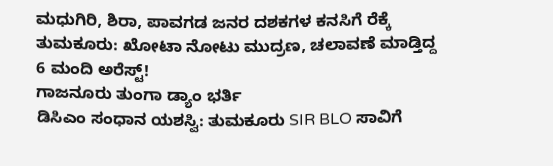ಮಧುಗಿರಿ, ಶಿರಾ, ಪಾವಗಡ ಜನರ ದಶಕಗಳ ಕನಸಿಗೆ ರೆಕ್ಕೆ
ತುಮಕೂರು: ಖೋಟಾ ನೋಟು ಮುದ್ರಣ, ಚಲಾವಣೆ ಮಾಡ್ತಿದ್ದ 6 ಮಂದಿ ಅರೆಸ್ಟ್!
ಗಾಜನೂರು ತುಂಗಾ ಡ್ಯಾಂ ಭರ್ತಿ
ಡಿಸಿಎಂ ಸಂಧಾನ ಯಶಸ್ವಿ: ತುಮಕೂರು SIR BLO ಸಾವಿಗೆ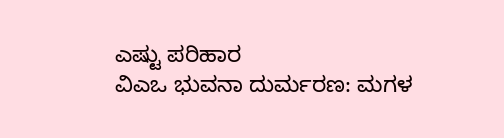ಎಷ್ಟು ಪರಿಹಾರ
ವಿಎಒ ಭುವನಾ ದುರ್ಮರಣ: ಮಗಳ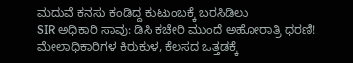ಮದುವೆ ಕನಸು ಕಂಡಿದ್ದ ಕುಟುಂಬಕ್ಕೆ ಬರಸಿಡಿಲು
SIR ಅಧಿಕಾರಿ ಸಾವು: ಡಿಸಿ ಕಚೇರಿ ಮುಂದೆ ಅಹೋರಾತ್ರಿ ಧರಣಿ!
ಮೇಲಾಧಿಕಾರಿಗಳ ಕಿರುಕುಳ, ಕೆಲಸದ ಒತ್ತಡಕ್ಕೆ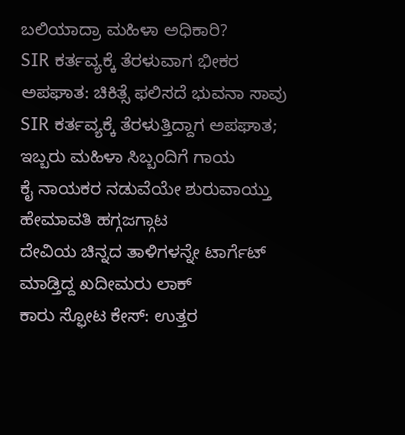ಬಲಿಯಾದ್ರಾ ಮಹಿಳಾ ಅಧಿಕಾರಿ?
SIR ಕರ್ತವ್ಯಕ್ಕೆ ತೆರಳುವಾಗ ಭೀಕರ ಅಪಘಾತ: ಚಿಕಿತ್ಸೆ ಫಲಿಸದೆ ಭುವನಾ ಸಾವು
SIR ಕರ್ತವ್ಯಕ್ಕೆ ತೆರಳುತ್ತಿದ್ದಾಗ ಅಪಘಾತ; ಇಬ್ಬರು ಮಹಿಳಾ ಸಿಬ್ಬಂದಿಗೆ ಗಾಯ
ಕೈ ನಾಯಕರ ನಡುವೆಯೇ ಶುರುವಾಯ್ತು ಹೇಮಾವತಿ ಹಗ್ಗಜಗ್ಗಾಟ
ದೇವಿಯ ಚಿನ್ನದ ತಾಳಿಗಳನ್ನೇ ಟಾರ್ಗೆಟ್ ಮಾಡ್ತಿದ್ದ ಖದೀಮರು ಲಾಕ್
ಕಾರು ಸ್ಫೋಟ ಕೇಸ್: ಉತ್ತರ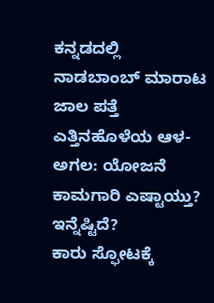ಕನ್ನಡದಲ್ಲಿ ನಾಡಬಾಂಬ್ ಮಾರಾಟ ಜಾಲ ಪತ್ತೆ
ಎತ್ತಿನಹೊಳೆಯ ಆಳ-ಅಗಲ: ಯೋಜನೆ ಕಾಮಗಾರಿ ಎಷ್ಟಾಯ್ತು? ಇನ್ನೆಷ್ಟಿದೆ?
ಕಾರು ಸ್ಫೋಟಕ್ಕೆ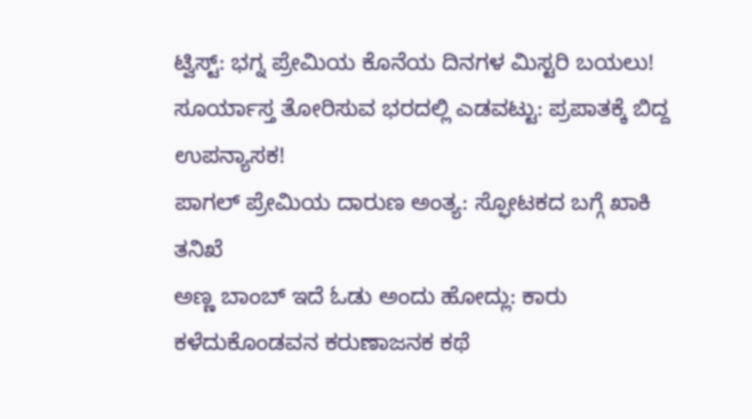ಟ್ವಿಸ್ಟ್: ಭಗ್ನ ಪ್ರೇಮಿಯ ಕೊನೆಯ ದಿನಗಳ ಮಿಸ್ಟರಿ ಬಯಲು!
ಸೂರ್ಯಾಸ್ತ ತೋರಿಸುವ ಭರದಲ್ಲಿ ಎಡವಟ್ಟು: ಪ್ರಪಾತಕ್ಕೆ ಬಿದ್ದ ಉಪನ್ಯಾಸಕ!
ಪಾಗಲ್ ಪ್ರೇಮಿಯ ದಾರುಣ ಅಂತ್ಯ: ಸ್ಫೋಟಕದ ಬಗ್ಗೆ ಖಾಕಿ ತನಿಖೆ
ಅಣ್ಣ ಬಾಂಬ್ ಇದೆ ಓಡು ಅಂದು ಹೋದ್ಲು: ಕಾರು ಕಳೆದುಕೊಂಡವನ ಕರುಣಾಜನಕ ಕಥೆ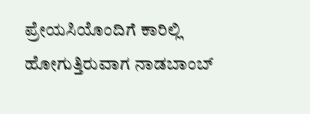ಪ್ರೇಯಸಿಯೊಂದಿಗೆ ಕಾರಿಲ್ಲಿ ಹೋಗುತ್ತಿರುವಾಗ ನಾಡಬಾಂಬ್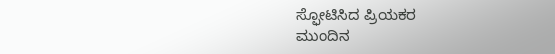ಸ್ಫೋಟಿಸಿದ ಪ್ರಿಯಕರ
ಮುಂದಿನ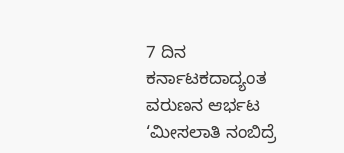7 ದಿನ ಕರ್ನಾಟಕದಾದ್ಯಂತ ವರುಣನ ಆರ್ಭಟ
‘ಮೀಸಲಾತಿ ನಂಬಿದ್ರೆ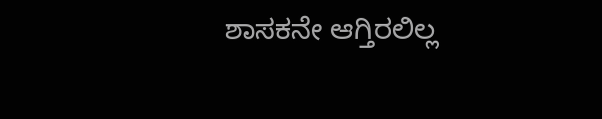ಶಾಸಕನೇ ಆಗ್ತಿರಲಿಲ್ಲ